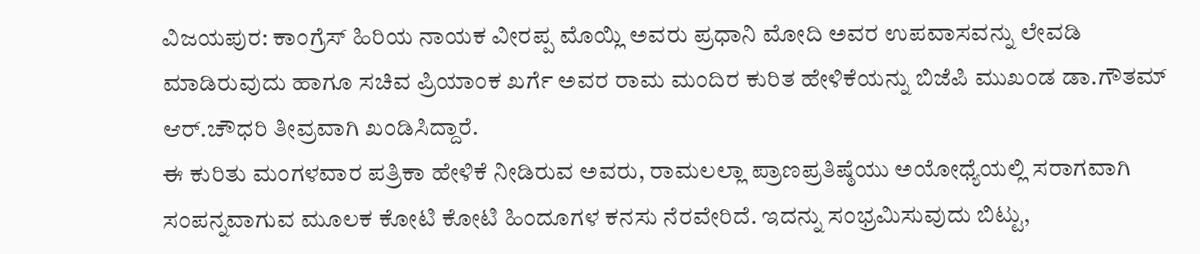ವಿಜಯಪುರ: ಕಾಂಗ್ರೆಸ್ ಹಿರಿಯ ನಾಯಕ ವೀರಪ್ಪ ಮೊಯ್ಲಿ ಅವರು ಪ್ರಧಾನಿ ಮೋದಿ ಅವರ ಉಪವಾಸವನ್ನು ಲೇವಡಿ ಮಾಡಿರುವುದು ಹಾಗೂ ಸಚಿವ ಪ್ರಿಯಾಂಕ ಖರ್ಗೆ ಅವರ ರಾಮ ಮಂದಿರ ಕುರಿತ ಹೇಳಿಕೆಯನ್ನು ಬಿಜೆಪಿ ಮುಖಂಡ ಡಾ.ಗೌತಮ್ ಆರ್.ಚೌಧರಿ ತೀವ್ರವಾಗಿ ಖಂಡಿಸಿದ್ದಾರೆ.
ಈ ಕುರಿತು ಮಂಗಳವಾರ ಪತ್ರಿಕಾ ಹೇಳಿಕೆ ನೀಡಿರುವ ಅವರು, ರಾಮಲಲ್ಲಾ ಪ್ರಾಣಪ್ರತಿಷ್ಠೆಯು ಅಯೋಧ್ಯೆಯಲ್ಲಿ ಸರಾಗವಾಗಿ ಸಂಪನ್ನವಾಗುವ ಮೂಲಕ ಕೋಟಿ ಕೋಟಿ ಹಿಂದೂಗಳ ಕನಸು ನೆರವೇರಿದೆ. ಇದನ್ನು ಸಂಭ್ರಮಿಸುವುದು ಬಿಟ್ಟು,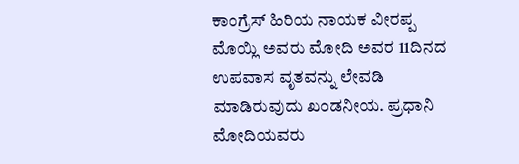ಕಾಂಗ್ರೆಸ್ ಹಿರಿಯ ನಾಯಕ ವೀರಪ್ಪ ಮೊಯ್ಲಿ ಅವರು ಮೋದಿ ಅವರ 11ದಿನದ ಉಪವಾಸ ವೃತವನ್ನು ಲೇವಡಿ ಮಾಡಿರುವುದು ಖಂಡನೀಯ. ಪ್ರಧಾನಿ ಮೋದಿಯವರು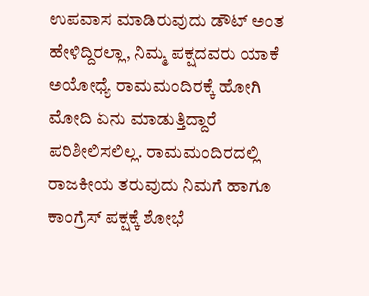ಉಪವಾಸ ಮಾಡಿರುವುದು ಡೌಟ್ ಅಂತ ಹೇಳಿದ್ದಿರಲ್ಲಾ, ನಿಮ್ಮ ಪಕ್ಷದವರು ಯಾಕೆ ಅಯೋಧ್ಯೆ ರಾಮಮಂದಿರಕ್ಕೆ ಹೋಗಿ ಮೋದಿ ಏನು ಮಾಡುತ್ತಿದ್ದಾರೆ ಪರಿಶೀಲಿಸಲಿಲ್ಲ. ರಾಮಮಂದಿರದಲ್ಲಿ ರಾಜಕೀಯ ತರುವುದು ನಿಮಗೆ ಹಾಗೂ ಕಾಂಗ್ರೆಸ್ ಪಕ್ಷಕ್ಕೆ ಶೋಭೆ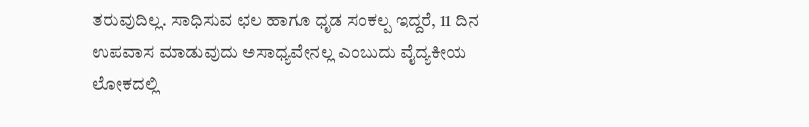ತರುವುದಿಲ್ಲ. ಸಾಧಿಸುವ ಛಲ ಹಾಗೂ ಧೃಡ ಸಂಕಲ್ಪ ಇದ್ದರೆ, 11 ದಿನ ಉಪವಾಸ ಮಾಡುವುದು ಅಸಾಧ್ಯವೇನಲ್ಲ ಎಂಬುದು ವೈದ್ಯಕೀಯ ಲೋಕದಲ್ಲಿ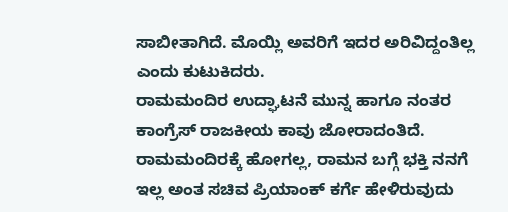ಸಾಬೀತಾಗಿದೆ. ಮೊಯ್ಲಿ ಅವರಿಗೆ ಇದರ ಅರಿವಿದ್ದಂತಿಲ್ಲ ಎಂದು ಕುಟುಕಿದರು.
ರಾಮಮಂದಿರ ಉದ್ಘಾಟನೆ ಮುನ್ನ ಹಾಗೂ ನಂತರ ಕಾಂಗ್ರೆಸ್ ರಾಜಕೀಯ ಕಾವು ಜೋರಾದಂತಿದೆ. ರಾಮಮಂದಿರಕ್ಕೆ ಹೋಗಲ್ಲ, ರಾಮನ ಬಗ್ಗೆ ಭಕ್ತಿ ನನಗೆ ಇಲ್ಲ ಅಂತ ಸಚಿವ ಪ್ರಿಯಾಂಕ್ ಕರ್ಗೆ ಹೇಳಿರುವುದು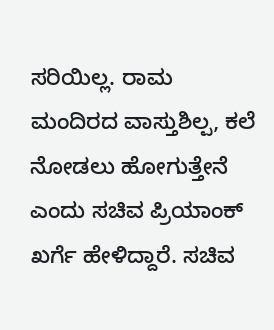ಸರಿಯಿಲ್ಲ. ರಾಮ ಮಂದಿರದ ವಾಸ್ತುಶಿಲ್ಪ, ಕಲೆ ನೋಡಲು ಹೋಗುತ್ತೇನೆ ಎಂದು ಸಚಿವ ಪ್ರಿಯಾಂಕ್ ಖರ್ಗೆ ಹೇಳಿದ್ದಾರೆ. ಸಚಿವ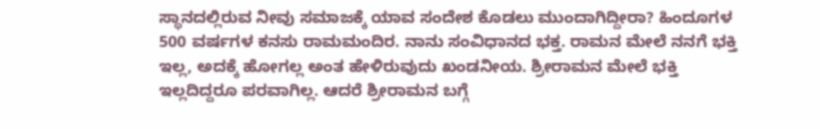ಸ್ಥಾನದಲ್ಲಿರುವ ನೀವು ಸಮಾಜಕ್ಕೆ ಯಾವ ಸಂದೇಶ ಕೊಡಲು ಮುಂದಾಗಿದ್ದೀರಾ? ಹಿಂದೂಗಳ 500 ವರ್ಷಗಳ ಕನಸು ರಾಮಮಂದಿರ. ನಾನು ಸಂವಿಧಾನದ ಭಕ್ತ. ರಾಮನ ಮೇಲೆ ನನಗೆ ಭಕ್ತಿ ಇಲ್ಲ, ಅದಕ್ಕೆ ಹೋಗಲ್ಲ ಅಂತ ಹೇಳಿರುವುದು ಖಂಡನೀಯ. ಶ್ರೀರಾಮನ ಮೇಲೆ ಭಕ್ತಿ ಇಲ್ಲದಿದ್ದರೂ ಪರವಾಗಿಲ್ಲ. ಆದರೆ ಶ್ರೀರಾಮನ ಬಗ್ಗೆ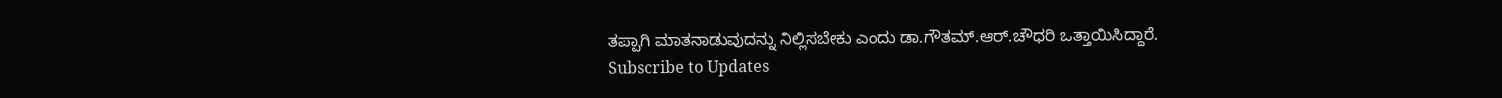ತಪ್ಪಾಗಿ ಮಾತನಾಡುವುದನ್ನು ನಿಲ್ಲಿಸಬೇಕು ಎಂದು ಡಾ.ಗೌತಮ್.ಆರ್.ಚೌಧರಿ ಒತ್ತಾಯಿಸಿದ್ದಾರೆ.
Subscribe to Updates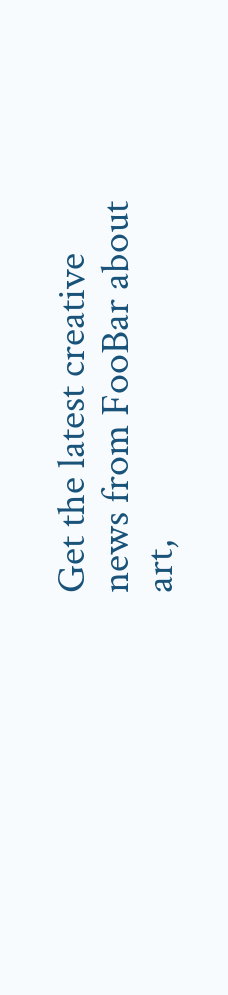Get the latest creative news from FooBar about art,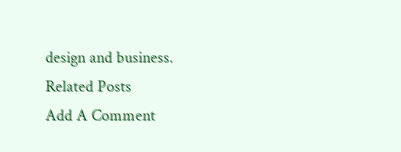design and business.
Related Posts
Add A Comment